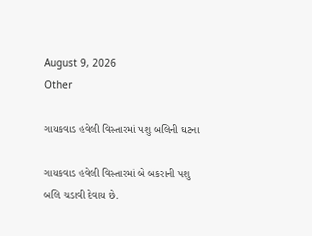August 9, 2026
Other

ગાયકવાડ હવેલી વિસ્તારમાં પશુ બલિની ઘટના

ગાયકવાડ હવેલી વિસ્તારમાં બે બકરાની પશુ બલિ ચડાવી દેવાય છે.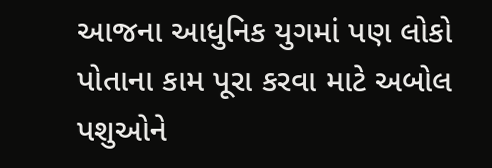આજના આધુનિક યુગમાં પણ લોકો પોતાના કામ પૂરા કરવા માટે અબોલ પશુઓને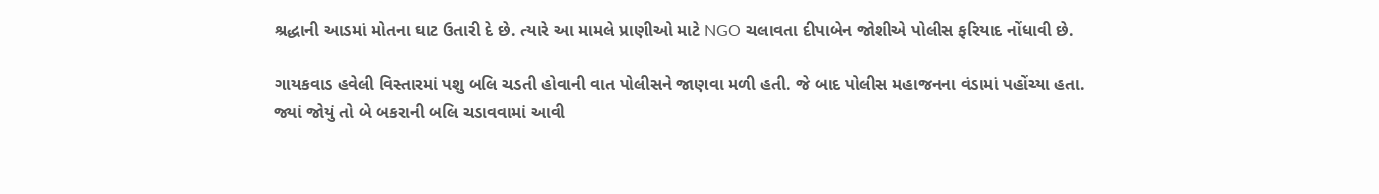શ્રદ્ધાની આડમાં મોતના ઘાટ ઉતારી દે છે. ત્યારે આ મામલે પ્રાણીઓ માટે NGO ચલાવતા દીપાબેન જોશીએ પોલીસ ફરિયાદ નોંધાવી છે.

ગાયકવાડ હવેલી વિસ્તારમાં પશુ બલિ ચડતી હોવાની વાત પોલીસને જાણવા મળી હતી. જે બાદ પોલીસ મહાજનના વંડામાં પહોંચ્યા હતા. જ્યાં જોયું તો બે બકરાની બલિ ચડાવવામાં આવી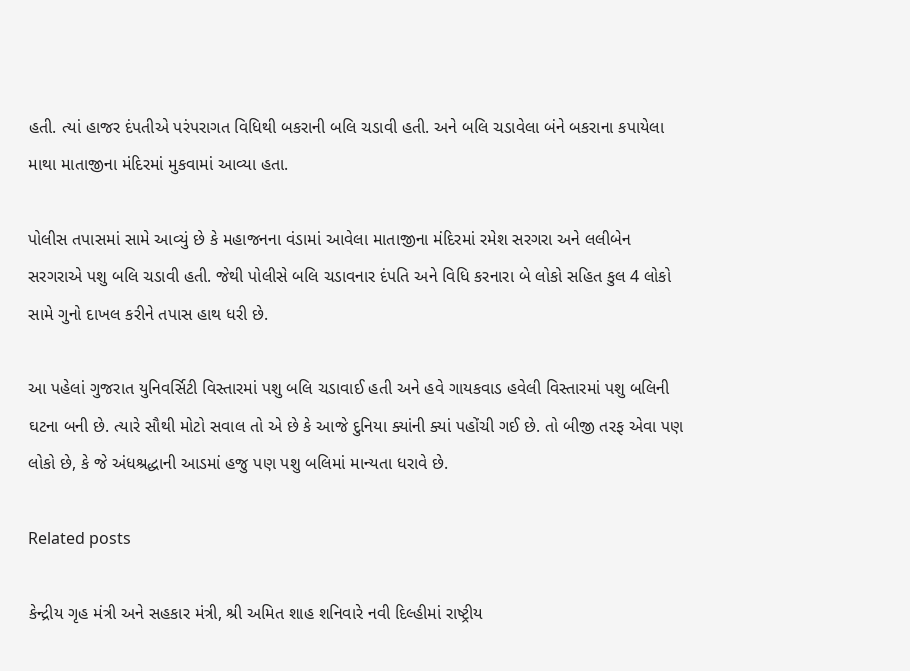હતી. ત્યાં હાજર દંપતીએ પરંપરાગત વિધિથી બકરાની બલિ ચડાવી હતી. અને બલિ ચડાવેલા બંને બકરાના કપાયેલા માથા માતાજીના મંદિરમાં મુકવામાં આવ્યા હતા.

પોલીસ તપાસમાં સામે આવ્યું છે કે મહાજનના વંડામાં આવેલા માતાજીના મંદિરમાં રમેશ સરગરા અને લલીબેન સરગરાએ પશુ બલિ ચડાવી હતી. જેથી પોલીસે બલિ ચડાવનાર દંપતિ અને વિધિ કરનારા બે લોકો સહિત કુલ 4 લોકો સામે ગુનો દાખલ કરીને તપાસ હાથ ધરી છે.

આ પહેલાં ગુજરાત યુનિવર્સિટી વિસ્તારમાં પશુ બલિ ચડાવાઈ હતી અને હવે ગાયકવાડ હવેલી વિસ્તારમાં પશુ બલિની ઘટના બની છે. ત્યારે સૌથી મોટો સવાલ તો એ છે કે આજે દુનિયા ક્યાંની ક્યાં પહોંચી ગઈ છે. તો બીજી તરફ એવા પણ લોકો છે, કે જે અંધશ્રદ્ધાની આડમાં હજુ પણ પશુ બલિમાં માન્યતા ધરાવે છે.

Related posts

કેન્દ્રીય ગૃહ મંત્રી અને સહકાર મંત્રી, શ્રી અમિત શાહ શનિવારે નવી દિલ્હીમાં રાષ્ટ્રીય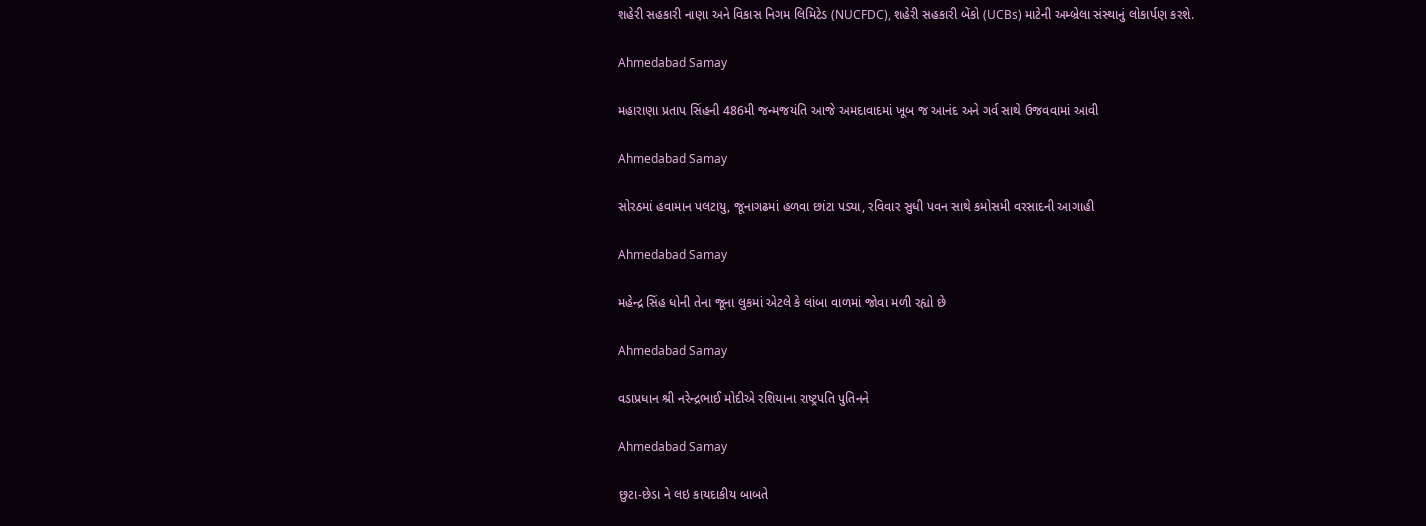શહેરી સહકારી નાણા અને વિકાસ નિગમ લિમિટેડ (NUCFDC), શહેરી સહકારી બેંકો (UCBs) માટેની અમ્બ્રેલા સંસ્થાનું લોકાર્પણ કરશે.

Ahmedabad Samay

મહારાણા પ્રતાપ સિંહની 486મી જન્મજયંતિ આજે અમદાવાદમાં ખૂબ જ આનંદ અને ગર્વ સાથે ઉજવવામાં આવી

Ahmedabad Samay

સોરઠમાં હવામાન પલટાયુ, જૂનાગઢમાં હળવા છાંટા પડ્યા, રવિવાર સુધી પવન સાથે કમોસમી વરસાદની આગાહી

Ahmedabad Samay

મહેન્‍દ્ર સિંહ ધોની તેના જૂના લુકમાં એટલે કે લાંબા વાળમાં જોવા મળી રહ્યો છે

Ahmedabad Samay

વડાપ્રધાન શ્રી નરેન્દ્રભાઈ મોદીએ રશિયાના રાષ્ટ્રપતિ પુતિનને

Ahmedabad Samay

છુટા-છેડા ને લઇ કાયદાકીય બાબતે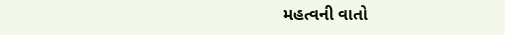મહત્વની વાતો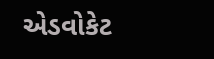એડવોકેટ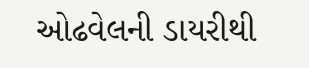ઓઢવેલની ડાયરીથી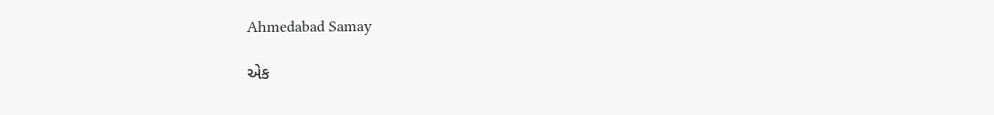Ahmedabad Samay

એક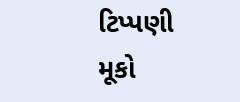ટિપ્પણી મૂકો